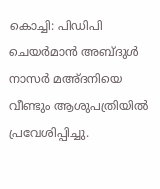കൊച്ചി: പിഡിപി ചെയർമാൻ അബ്ദുൾ നാസർ മഅ്ദനിയെ വീണ്ടും ആശുപത്രിയിൽ പ്രവേശിപ്പിച്ചു.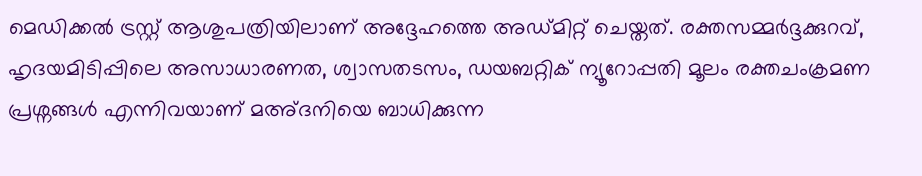മെഡിക്കൽ ട്രസ്റ്റ് ആശുപത്രിയിലാണ് അദ്ദേഹത്തെ അഡ്മിറ്റ് ചെയ്തത്. രക്തസമ്മർദ്ദക്കുറവ്, ഹൃദയമിടിപ്പിലെ അസാധാരണത, ശ്വാസതടസം, ഡയബറ്റിക് ന്യൂറോപ്പതി മൂലം രക്തചംക്രമണ പ്രശ്നങ്ങൾ എന്നിവയാണ് മഅ്ദനിയെ ബാധിക്കുന്ന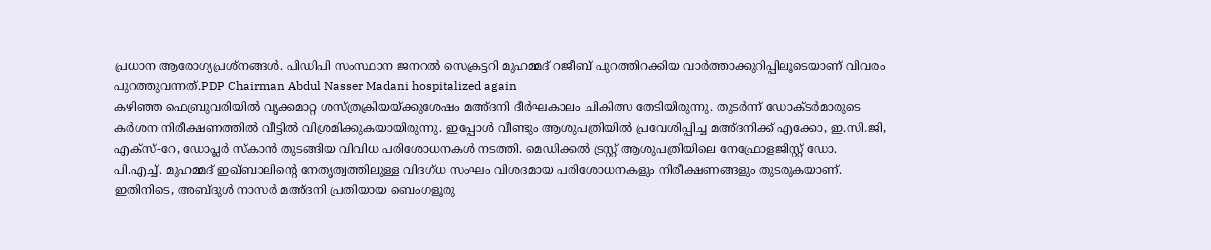പ്രധാന ആരോഗ്യപ്രശ്നങ്ങൾ. പിഡിപി സംസ്ഥാന ജനറൽ സെക്രട്ടറി മുഹമ്മദ് റജീബ് പുറത്തിറക്കിയ വാർത്താക്കുറിപ്പിലൂടെയാണ് വിവരം പുറത്തുവന്നത്.PDP Chairman Abdul Nasser Madani hospitalized again
കഴിഞ്ഞ ഫെബ്രുവരിയിൽ വൃക്കമാറ്റ ശസ്ത്രക്രിയയ്ക്കുശേഷം മഅ്ദനി ദീർഘകാലം ചികിത്സ തേടിയിരുന്നു. തുടർന്ന് ഡോക്ടർമാരുടെ കർശന നിരീക്ഷണത്തിൽ വീട്ടിൽ വിശ്രമിക്കുകയായിരുന്നു. ഇപ്പോൾ വീണ്ടും ആശുപത്രിയിൽ പ്രവേശിപ്പിച്ച മഅ്ദനിക്ക് എക്കോ, ഇ.സി.ജി, എക്സ്-റേ, ഡോപ്ലർ സ്കാൻ തുടങ്ങിയ വിവിധ പരിശോധനകൾ നടത്തി. മെഡിക്കൽ ട്രസ്റ്റ് ആശുപത്രിയിലെ നേഫ്രോളജിസ്റ്റ് ഡോ. പി.എച്ച്. മുഹമ്മദ് ഇഖ്ബാലിന്റെ നേതൃത്വത്തിലുള്ള വിദഗ്ധ സംഘം വിശദമായ പരിശോധനകളും നിരീക്ഷണങ്ങളും തുടരുകയാണ്.
ഇതിനിടെ, അബ്ദുൾ നാസർ മഅ്ദനി പ്രതിയായ ബെംഗളൂരു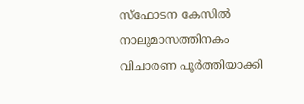സ്ഫോടന കേസിൽ നാലുമാസത്തിനകം വിചാരണ പൂർത്തിയാക്കി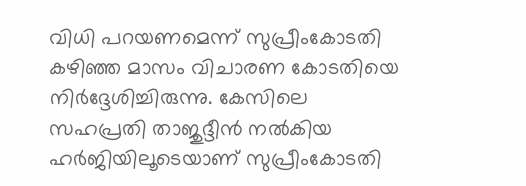വിധി പറയണമെന്ന് സുപ്രീംകോടതി കഴിഞ്ഞ മാസം വിചാരണ കോടതിയെ നിർദ്ദേശിച്ചിരുന്നു. കേസിലെ സഹപ്രതി താജുദ്ദീൻ നൽകിയ ഹർജിയിലൂടെയാണ് സുപ്രീംകോടതി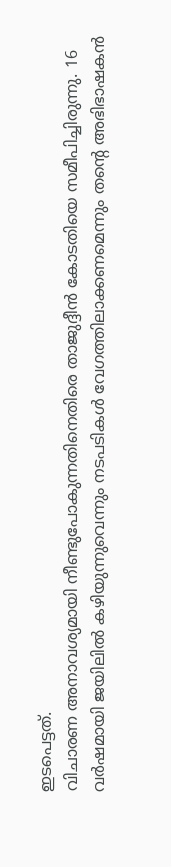ഇടപെട്ടത്.
വിചാരണ അനാവശ്യമായി നീണ്ടുപോകുന്നതിനെതിരെ താജുദ്ദീൻ കോടതിയെ സമീപിച്ചിരുന്നു. 16 വർഷമായി ജയിലിൽ കഴിയുന്നുവെന്നും നടപടികൾ വേഗത്തിലാക്കണമെന്നും തന്റെ അഭിഭാഷകൻ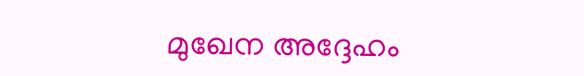മുഖേന അദ്ദേഹം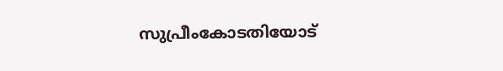സുപ്രീംകോടതിയോട്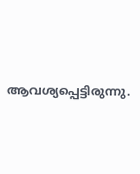ആവശ്യപ്പെട്ടിരുന്നു.